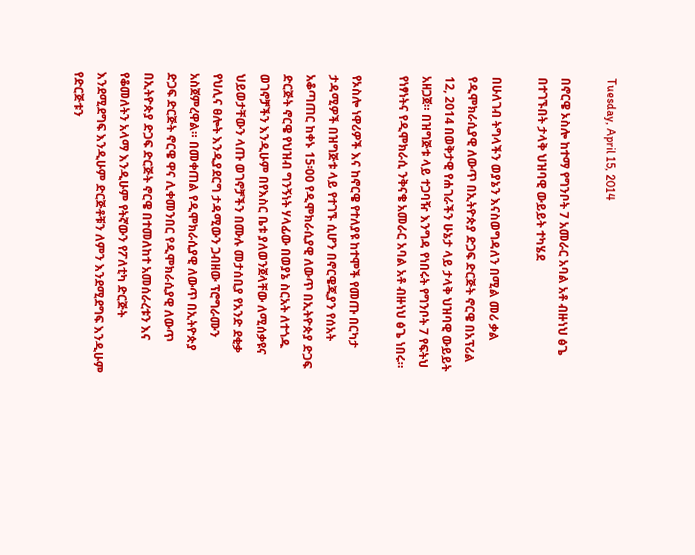Tuesday, April 15, 2014

በኖርዌ ኦስሎ ከተማ የግንቦት 7 አመራር አባል አቶ ብዙነህ ፅጌ በተገኙበት ታላቅ ህዝባዊ ውይይት ተካሄደ

በሁለገብ ትግላችን ወያኔን እናስወግዳለን በሚል መሪ ቃል የዲሞክራሲያዊ ለውጥ በኢትዮጵያ ድጋፍ ድርጅት ኖርዌ በአፕሪል 12, 2014 በወቅታዊ የሐገራችን ሁኔታ ላይ ታላቅ ህዝባዊ ውይይት አዘጋጀ። በዝግጅቱ ላይ ተጋባዥ እንግዳ የነበሩት የግንቦት 7 የፍትህ የነፃነትና የዲሞክራሲ ንቅናቄ አመራር አባል አቶ ብዙነህ ፅጌ ነበሩ።

የኦስሎ ነዋሪዎች እና ከኖርዌ የተለያዩ ከተሞች የመጡ በርካታ ታዳሚዎች በዝግጅቱ ላይ የተገኙ ሲሆን በኖርዌጂያን የሰአት አቆጣጠር ከቀኑ 15፡00 የዲሞክራሲያዊ ለውጥ በኢትዮጵያ ድጋፍ ድርጅት ኖርዌ የህዝብ ግንኝነት ሃላፊው በወያኔ ስርአት ለተጎዱ ወገኖቻችን እንዲሁም በየእስር ቤቱ ያለወንጀላቸው ለሚሰቃዩና ህይወታቸውን ላጡ ወገኖቻችን በሙሉ መታሰቢያ የአንድ ደቂቃ የህሊና ፀሎት እንዲያደርግ ታዳሚውን ጋብዘው ፕሮግራሙን አስጀምረዋል። በመቀጠል የዲሞክራሲያዊ ለውጥ በኢትዮጵያ ድጋፍ ድርጅት ኖርዌ ዋና ሊቀመንበር የዲሞክራሲያዊ ለውጥ በኢትዮጵያ ድጋፍ ድርጅት ኖርዌ በተመለከተ አመሰራረቱን እና የቆመለትን አላማ እንዲሁም የትኛውን የፖለቲካ ድርጅት እንደሚደግፍ እንዲሁም ድርጅቶቹን ለምን እንደሚደግፍ እንዲሁም የድርጅቱን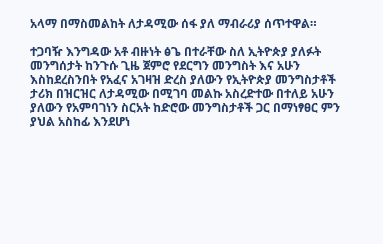አላማ በማስመልከት ለታዳሚው ሰፋ ያለ ማብራሪያ ሰጥተዋል።

ተጋባዥ እንግዳው አቶ ብዙነት ፅጌ በተራቸው ስለ ኢትዮጵያ ያለፉት መንግሰታት ከንጉሱ ጊዜ ጀምሮ የደርግን መንግስት እና አሁን እስከደረስንበት የአፈና አገዛዝ ድረስ ያለውን የኢትዮጵያ መንግስታቶች ታሪክ በዝርዝር ለታዳሚው በሚገባ መልኩ አስረድተው በተለይ አሁን ያለውን የአምባገነን ስርአት ከድሮው መንግስታቶች ጋር በማነፃፀር ምን ያህል አስከፊ እንደሆነ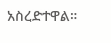አስረድተዋል።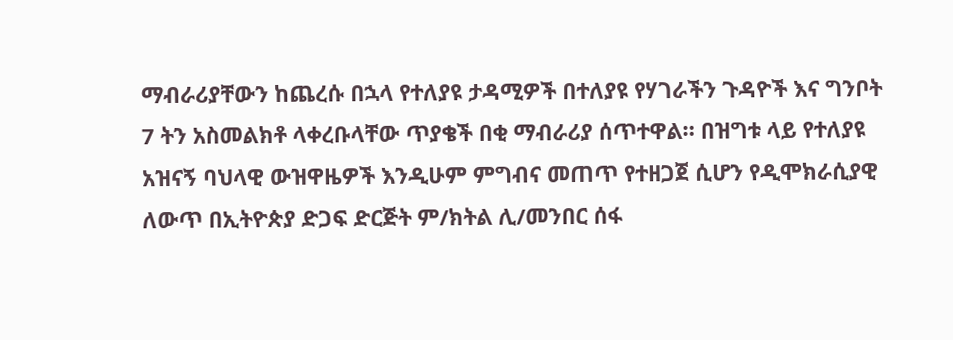ማብራሪያቸውን ከጨረሱ በኋላ የተለያዩ ታዳሚዎች በተለያዩ የሃገራችን ጉዳዮች እና ግንቦት 7 ትን አስመልክቶ ላቀረቡላቸው ጥያቄች በቂ ማብራሪያ ሰጥተዋል። በዝግቱ ላይ የተለያዩ አዝናኝ ባህላዊ ውዝዋዜዎች እንዲሁም ምግብና መጠጥ የተዘጋጀ ሲሆን የዲሞክራሲያዊ ለውጥ በኢትዮጵያ ድጋፍ ድርጅት ም/ክትል ሊ/መንበር ሰፋ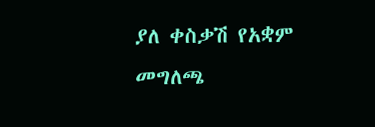ያለ ቀስቃሽ የአቋም መግለጫ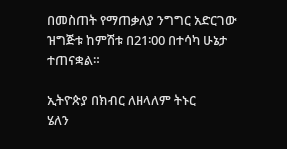በመስጠት የማጠቃለያ ንግግር አድርገው ዝግጅቱ ከምሽቱ በ21፡00 በተሳካ ሁኔታ ተጠናቋል።

ኢትዮጵያ በክብር ለዘላለም ትኑር
ሄለን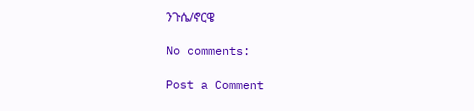ንጉሴ/ኖርዌ

No comments:

Post a Comment